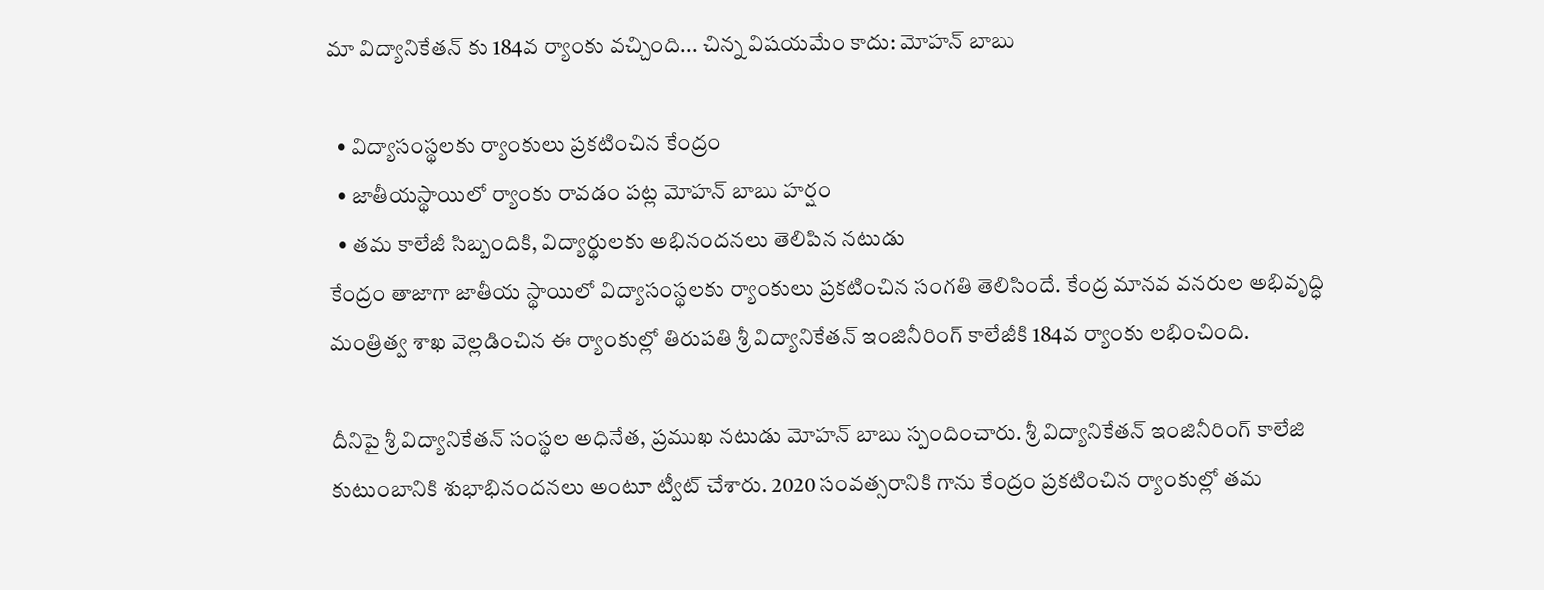మా విద్యానికేతన్ కు 184వ ర్యాంకు వచ్చింది... చిన్న విషయమేం కాదు: మోహన్ బాబు

  • విద్యాసంస్థలకు ర్యాంకులు ప్రకటించిన కేంద్రం
  • జాతీయస్థాయిలో ర్యాంకు రావడం పట్ల మోహన్ బాబు హర్షం
  • తమ కాలేజీ సిబ్బందికి, విద్యార్థులకు అభినందనలు తెలిపిన నటుడు
కేంద్రం తాజాగా జాతీయ స్థాయిలో విద్యాసంస్థలకు ర్యాంకులు ప్రకటించిన సంగతి తెలిసిందే. కేంద్ర మానవ వనరుల అభివృద్ధి మంత్రిత్వ శాఖ వెల్లడించిన ఈ ర్యాంకుల్లో తిరుపతి శ్రీ విద్యానికేతన్ ఇంజినీరింగ్ కాలేజీకి 184వ ర్యాంకు లభించింది.

దీనిపై శ్రీ విద్యానికేతన్ సంస్థల అధినేత, ప్రముఖ నటుడు మోహన్ బాబు స్పందించారు. శ్రీ విద్యానికేతన్ ఇంజినీరింగ్ కాలేజి కుటుంబానికి శుభాభినందనలు అంటూ ట్వీట్ చేశారు. 2020 సంవత్సరానికి గాను కేంద్రం ప్రకటించిన ర్యాంకుల్లో తమ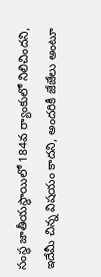సంస్థ జాతీయస్థాయిలో 184వ ర్యాంకులో నిలిచిందని, ఇదేమీ చిన్న విషయం కాదని, అందరికీ జేజేలు అంటూ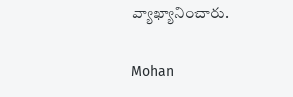వ్యాఖ్యానించారు.

Mohan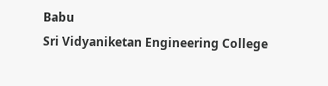Babu
Sri Vidyaniketan Engineering College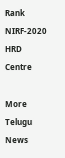Rank
NIRF-2020
HRD
Centre

More Telugu News